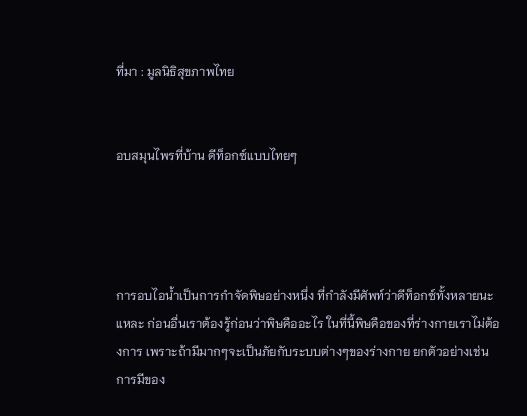ที่มา : มูลนิธิสุขภาพไทย


อบสมุนไพรที่บ้าน ดีท็อกซ์แบบไทยๆ




การอบไอน้ำเป็นการกำจัดพิษอย่างหนึ่ง ที่กำลังมีศัพท์ว่าดีท็อกซ์ทั้งหลายนะแหละ ก่อนอื่นเราต้องรู้ก่อนว่าพิษคืออะไร ในที่นี้พิษคือของที่ร่างกายเราไม่ต้องการ เพราะถ้ามีมากๆจะเป็นภัยกับระบบต่างๆของร่างกาย ยกตัวอย่างเช่น การมีของ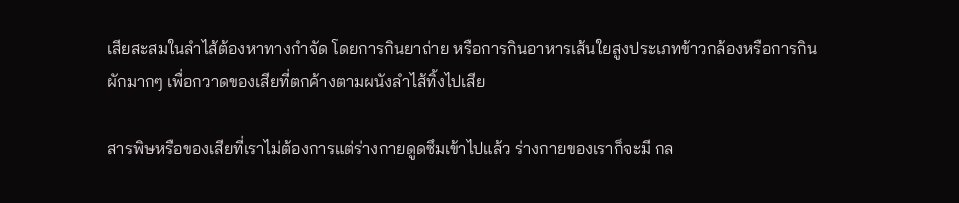เสียสะสมในลำไส้ต้องหาทางกำจัด โดยการกินยาถ่าย หรือการกินอาหารเส้นใยสูงประเภทข้าวกล้องหรือการกินผักมากๆ เพื่อกวาดของเสียที่ตกค้างตามผนังลำไส้ทิ้งไปเสีย

สารพิษหรือของเสียที่เราไม่ต้องการแต่ร่างกายดูดซึมเข้าไปแล้ว ร่างกายของเราก็จะมี กล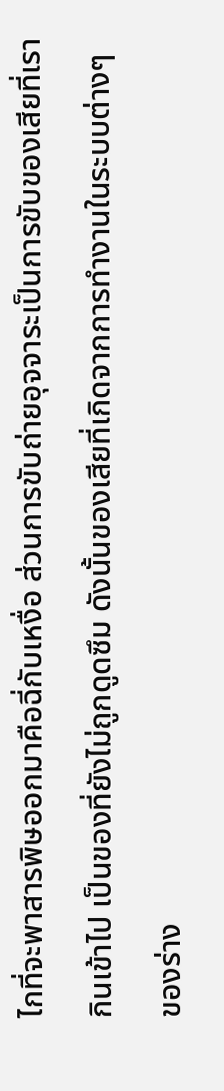ไกที่จะพาสารพิษออกมาคือฉี่กับเหงื่อ ส่วนการขับถ่ายอุจจาระเป็นการขับของเสียที่เรากินเข้าไป เป็นของที่ยังไม่ถูกดูดซึม ดังนั้นของเสียที่เกิดจากการทำงานในระบบต่างๆ ของร่าง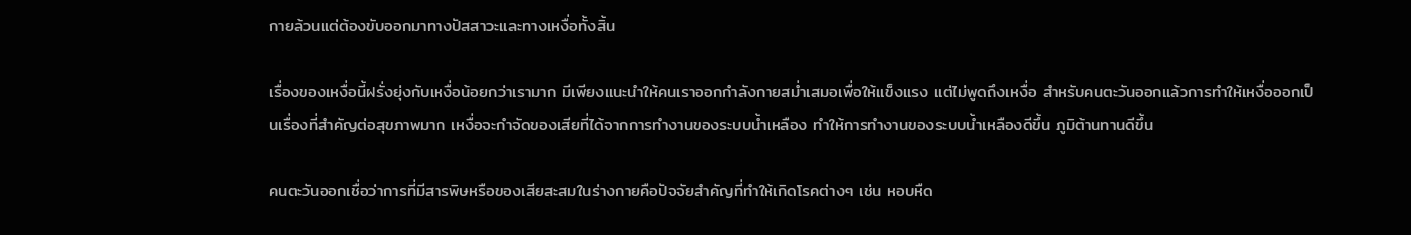กายล้วนแต่ต้องขับออกมาทางปัสสาวะและทางเหงื่อทั้งสิ้น

เรื่องของเหงื่อนี้ฝรั่งยุ่งกับเหงื่อน้อยกว่าเรามาก มีเพียงแนะนำให้คนเราออกกำลังกายสม่ำเสมอเพื่อให้แข็งแรง แต่ไม่พูดถึงเหงื่อ สำหรับคนตะวันออกแล้วการทำให้เหงื่อออกเป็นเรื่องที่สำคัญต่อสุขภาพมาก เหงื่อจะกำจัดของเสียที่ได้จากการทำงานของระบบน้ำเหลือง ทำให้การทำงานของระบบน้ำเหลืองดีขึ้น ภูมิต้านทานดีขึ้น

คนตะวันออกเชื่อว่าการที่มีสารพิษหรือของเสียสะสมในร่างกายคือปัจจัยสำคัญที่ทำให้เกิดโรคต่างๆ เช่น หอบหืด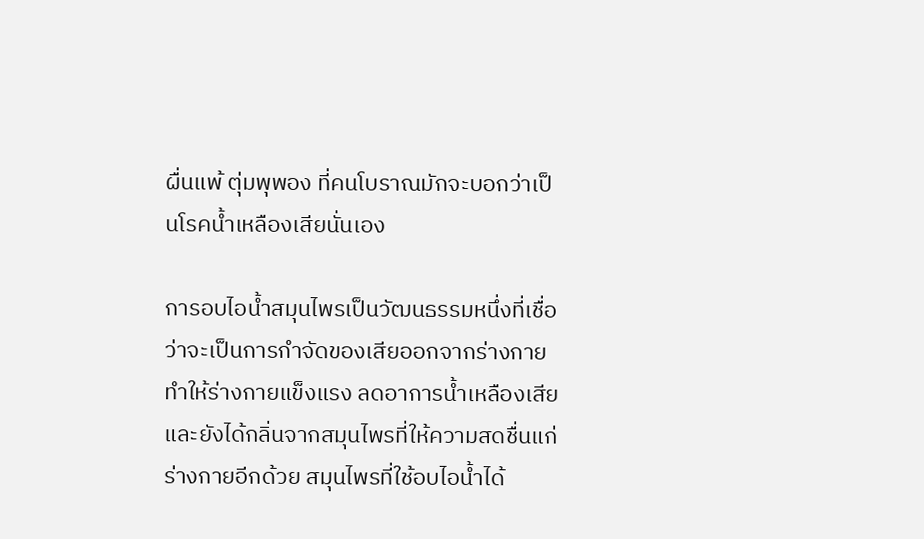ผื่นแพ้ ตุ่มพุพอง ที่คนโบราณมักจะบอกว่าเป็นโรคน้ำเหลืองเสียนั่นเอง

การอบไอน้ำสมุนไพรเป็นวัฒนธรรมหนึ่งที่เชื่อว่าจะเป็นการกำจัดของเสียออกจากร่างกาย ทำให้ร่างกายแข็งแรง ลดอาการน้ำเหลืองเสีย และยังได้กลิ่นจากสมุนไพรที่ให้ความสดชื่นแก่ร่างกายอีกด้วย สมุนไพรที่ใช้อบไอน้ำได้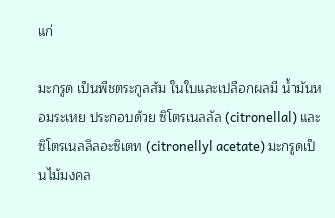แก่

มะกรูด เป็นพืชตระกูลส้ม ในใบและเปลือกผลมี น้ำมันหอมระเหย ประกอบด้วย ซิโตรเนลลัล (citronellal) และซิโตรเนลลิลอะซิเตท (citronellyl acetate) มะกรูดเป็นไม้มงคล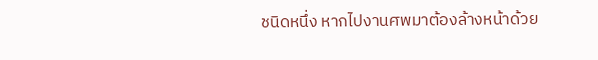ชนิดหนึ่ง หากไปงานศพมาต้องล้างหน้าด้วย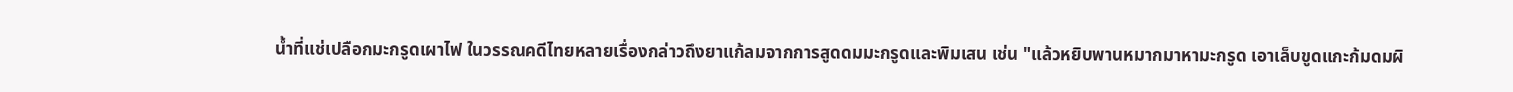น้ำที่แช่เปลือกมะกรูดเผาไฟ ในวรรณคดีไทยหลายเรื่องกล่าวถึงยาแก้ลมจากการสูดดมมะกรูดและพิมเสน เช่น "แล้วหยิบพานหมากมาหามะกรูด เอาเล็บขูดแกะก้มดมผิ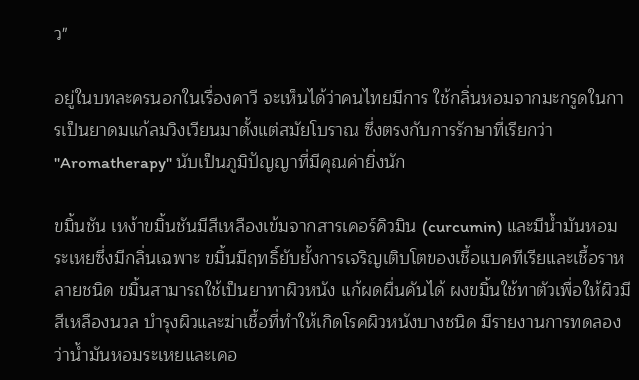ว"

อยู่ในบทละครนอกในเรื่องคาวี จะเห็นได้ว่าคนไทยมีการ ใช้กลิ่นหอมจากมะกรูดในการเป็นยาดมแก้ลมวิงเวียนมาตั้งแต่สมัยโบราณ ซึ่งตรงกับการรักษาที่เรียกว่า "Aromatherapy" นับเป็นภูมิปัญญาที่มีคุณค่ายิ่งนัก

ขมิ้นชัน เหง้าขมิ้นชันมีสีเหลืองเข้มจากสารเคอร์คิวมิน (curcumin) และมีน้ำมันหอมระเหยซึ่งมีกลิ่นเฉพาะ ขมิ้นมีฤทธิ์ยับยั้งการเจริญเติบโตของเชื้อแบคทีเรียและเชื้อราหลายชนิด ขมิ้นสามารถใช้เป็นยาทาผิวหนัง แก้ผดผื่นคันได้ ผงขมิ้นใช้ทาตัวเพื่อให้ผิวมีสีเหลืองนวล บำรุงผิวและฆ่าเชื้อที่ทำให้เกิดโรคผิวหนังบางชนิด มีรายงานการทดลองว่าน้ำมันหอมระเหยและเคอ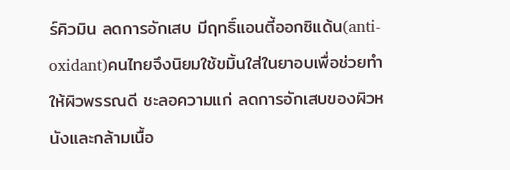ร์คิวมิน ลดการอักเสบ มีฤทธิ์แอนตี้ออกซิแด้น(anti-oxidant)คนไทยจึงนิยมใช้ขมิ้นใส่ในยาอบเพื่อช่วยทำให้ผิวพรรณดี ชะลอความแก่ ลดการอักเสบของผิวหนังและกล้ามเนื้อ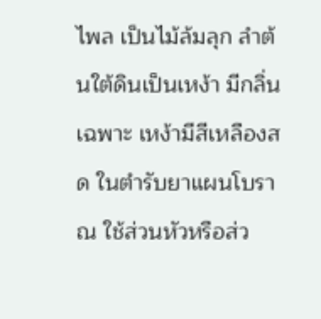ไพล เป็นไม้ล้มลุก ลำต้นใต้ดินเป็นเหง้า มีกลิ่นเฉพาะ เหง้ามีสีเหลืองสด ในตำรับยาแผนโบราณ ใช้ส่วนหัวหรือส่ว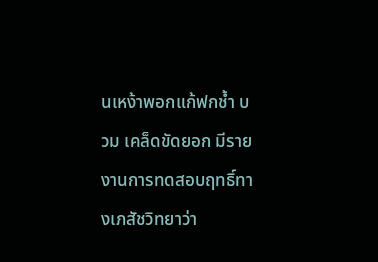นเหง้าพอกแก้ฟกช้ำ บวม เคล็ดขัดยอก มีรายงานการทดสอบฤทธิ์ทางเภสัชวิทยาว่า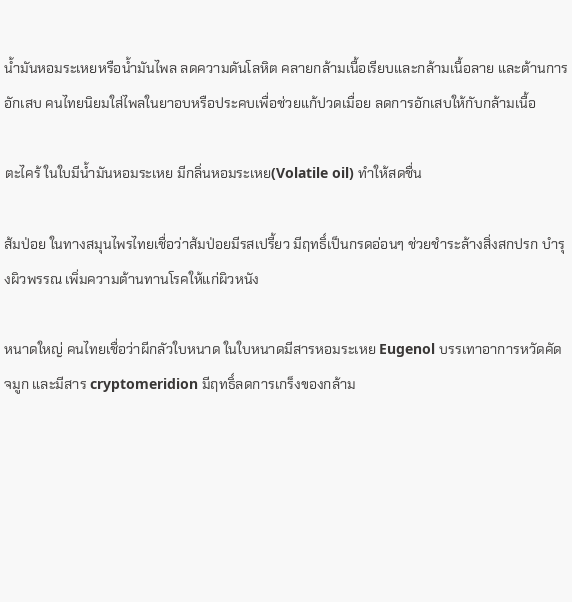น้ำมันหอมระเหยหรือน้ำมันไพล ลดความดันโลหิต คลายกล้ามเนื้อเรียบและกล้ามเนื้อลาย และต้านการอักเสบ คนไทยนิยมใส่ไพลในยาอบหรือประคบเพื่อช่วยแก้ปวดเมื่อย ลดการอักเสบให้กับกล้ามเนื้อ

ตะไคร้ ในใบมีน้ำมันหอมระเหย มีกลิ่นหอมระเหย(Volatile oil) ทำให้สดชื่น

ส้มป่อย ในทางสมุนไพรไทยเชื่อว่าส้มป่อยมีรสเปรี้ยว มีฤทธิ์เป็นกรดอ่อนๆ ช่วยชำระล้างสิ่งสกปรก บำรุงผิวพรรณ เพิ่มความต้านทานโรคให้แก่ผิวหนัง

หนาดใหญ่ คนไทยเชื่อว่าผีกลัวใบหนาด ในใบหนาดมีสารหอมระเหย Eugenol บรรเทาอาการหวัดคัดจมูก และมีสาร cryptomeridion มีฤทธิ์ลดการเกร็งของกล้าม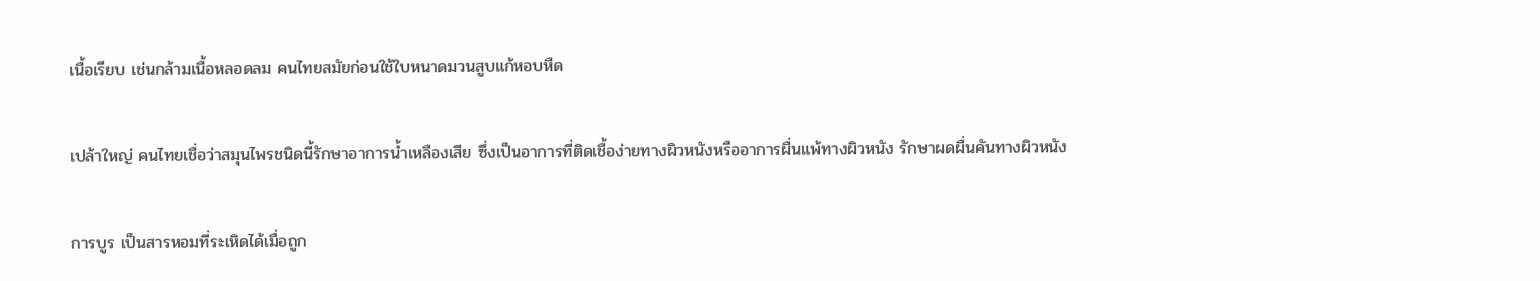เนื้อเรียบ เช่นกล้ามเนื้อหลอดลม คนไทยสมัยก่อนใช้ใบหนาดมวนสูบแก้หอบหืด

เปล้าใหญ่ คนไทยเชื่อว่าสมุนไพรชนิดนี้รักษาอาการน้ำเหลืองเสีย ซึ่งเป็นอาการที่ติดเชื้อง่ายทางผิวหนังหรืออาการผื่นแพ้ทางผิวหนัง รักษาผดผื่นคันทางผิวหนัง

การบูร เป็นสารหอมที่ระเหิดได้เมื่อถูก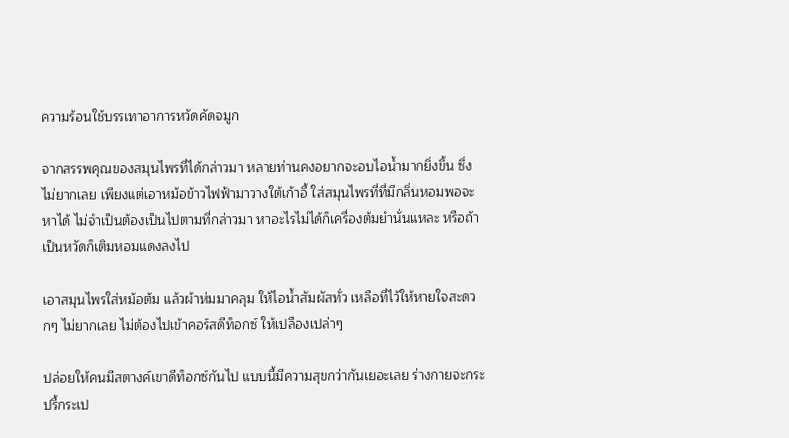ความร้อนใช้บรรเทาอาการหวัดคัดจมูก

จากสรรพคุณของสมุนไพรที่ได้กล่าวมา หลายท่านคงอยากจะอบไอน้ำมากยิ่งขึ้น ซึ่งไม่ยากเลย เพียงแต่เอาหม้อข้าวไฟฟ้ามาวางใต้เก้าอี้ ใส่สมุนไพรที่ที่มีกลิ่นหอมพอจะหาได้ ไม่จำเป็นต้องเป็นไปตามที่กล่าวมา หาอะไรไม่ได้ก็เครื่องต้มยำนั่นแหละ หรือถ้าเป็นหวัดก็เติมหอมแดงลงไป

เอาสมุนไพรใส่หม้อต้ม แล้วผ้าห่มมาคลุม ให้ไอน้ำสัมผัสทั่ว เหลือที่ไว้ให้หายใจสะดวกๆ ไม่ยากเลย ไม่ต้องไปเข้าคอร์สดีท็อกซ์ ให้เปลืองเปล่าๆ

ปล่อยให้คนมีสตางค์เขาดีท็อกซ์กันไป แบบนี้มีความสุขกว่ากันเยอะเลย ร่างกายจะกระปรี้กระเป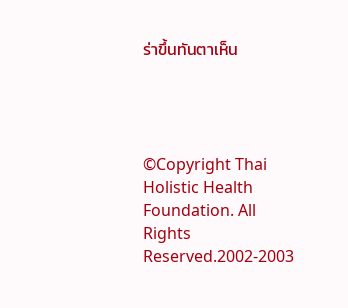ร่าขึ้นทันตาเห็น




©Copyright Thai Holistic Health Foundation. All Rights Reserved.2002-2003